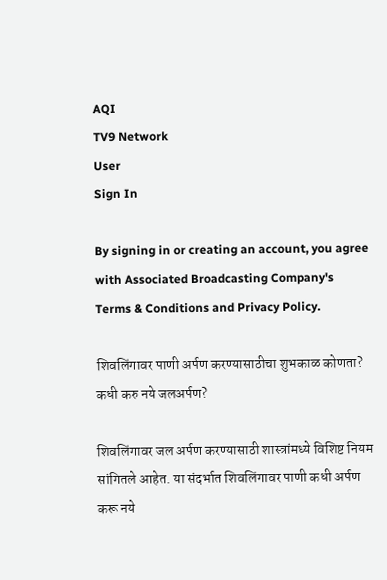AQI
TV9 Network
User
Sign In

By signing in or creating an account, you agree with Associated Broadcasting Company's Terms & Conditions and Privacy Policy.

शिवलिंगावर पाणी अर्पण करण्यासाठीचा शुभकाळ कोणता? कधी करु नये जलअर्पण?

शिवलिंगावर जल अर्पण करण्यासाठी शास्त्रांमध्ये विशिष्ट नियम सांगितले आहेत. या संदर्भात शिवलिंगावर पाणी कधी अर्पण करू नये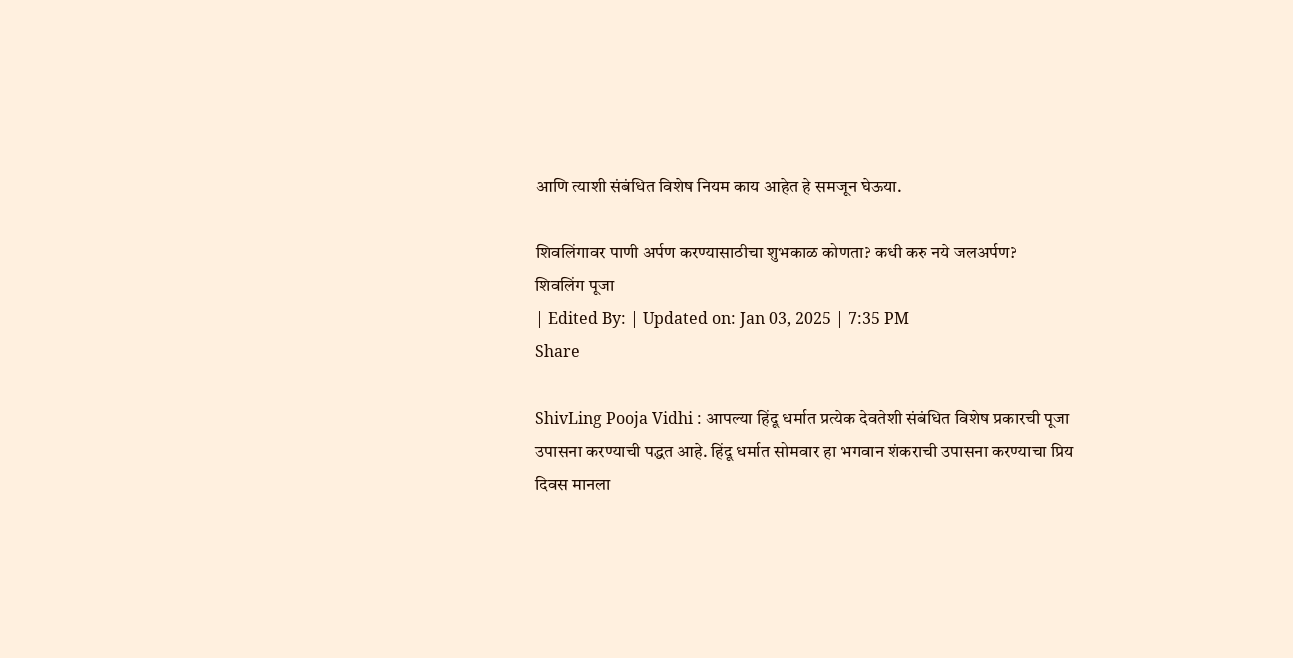आणि त्याशी संबंधित विशेष नियम काय आहेत हे समजून घेऊया.

शिवलिंगावर पाणी अर्पण करण्यासाठीचा शुभकाळ कोणता? कधी करु नये जलअर्पण?
शिवलिंग पूजा
| Edited By: | Updated on: Jan 03, 2025 | 7:35 PM
Share

ShivLing Pooja Vidhi : आपल्या हिंदू धर्मात प्रत्येक देवतेशी संबंधित विशेष प्रकारची पूजा उपासना करण्याची पद्धत आहे. हिंदू धर्मात सोमवार हा भगवान शंकराची उपासना करण्याचा प्रिय दिवस मानला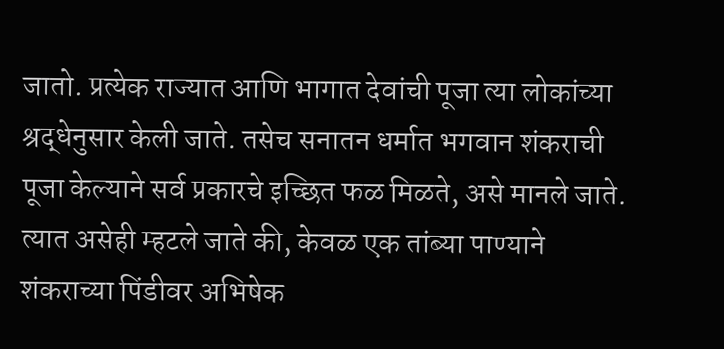जातो. प्रत्येक राज्यात आणि भागात देवांची पूजा त्या लोकांच्या श्रद्धेनुसार केली जाते. तसेच सनातन धर्मात भगवान शंकराची पूजा केल्याने सर्व प्रकारचे इच्छित फळ मिळते, असे मानले जाते. त्यात असेही म्हटले जाते की, केवळ एक तांब्या पाण्याने शंकराच्या पिंडीवर अभिषेक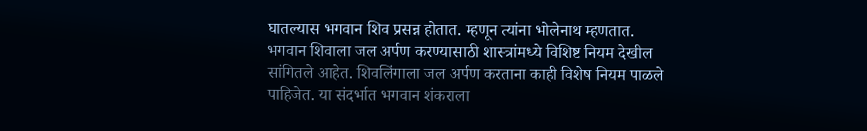घातल्यास भगवान शिव प्रसन्न होतात. म्हणून त्यांना भोलेनाथ म्हणतात. भगवान शिवाला जल अर्पण करण्यासाठी शास्त्रांमध्ये विशिष्ट नियम देखील सांगितले आहेत. शिवलिंगाला जल अर्पण करताना काही विशेष नियम पाळले पाहिजेत. या संदर्भात भगवान शंकराला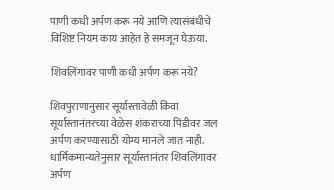पाणी कधी अर्पण करू नये आणि त्यासंबंधीचे विशिष्ट नियम काय आहेत हे समजून घेऊया.

शिवलिंगावर पाणी कधी अर्पण करू नये?

शिवपुराणानुसार सूर्यास्तावेळी किंवा सूर्यास्तानंतरच्या वेळेस शंकराच्या पिंडीवर जल अर्पण करण्यासाठी योग्य मानले जात नाही. धार्मिकमान्यतेनुसार सूर्यास्तानंतर शिवलिंगावर अर्पण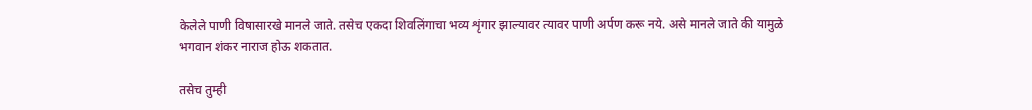केलेले पाणी विषासारखे मानले जाते. तसेच एकदा शिवलिंगाचा भव्य शृंगार झाल्यावर त्यावर पाणी अर्पण करू नये. असे मानले जाते की यामुळे भगवान शंकर नाराज होऊ शकतात.

तसेच तुम्ही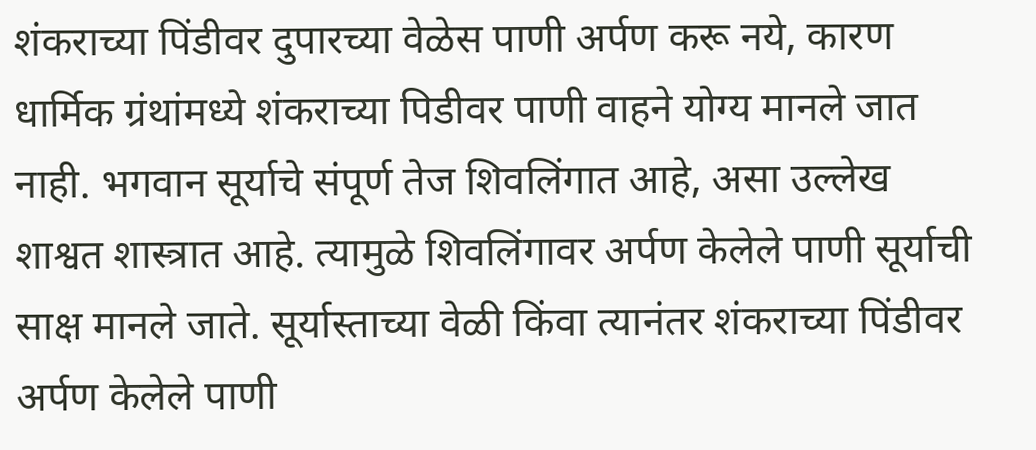शंकराच्या पिंडीवर दुपारच्या वेळेस पाणी अर्पण करू नये, कारण धार्मिक ग्रंथांमध्ये शंकराच्या पिडीवर पाणी वाहने योग्य मानले जात नाही. भगवान सूर्याचे संपूर्ण तेज शिवलिंगात आहे, असा उल्लेख शाश्वत शास्त्रात आहे. त्यामुळे शिवलिंगावर अर्पण केलेले पाणी सूर्याची साक्ष मानले जाते. सूर्यास्ताच्या वेळी किंवा त्यानंतर शंकराच्या पिंडीवर अर्पण केलेले पाणी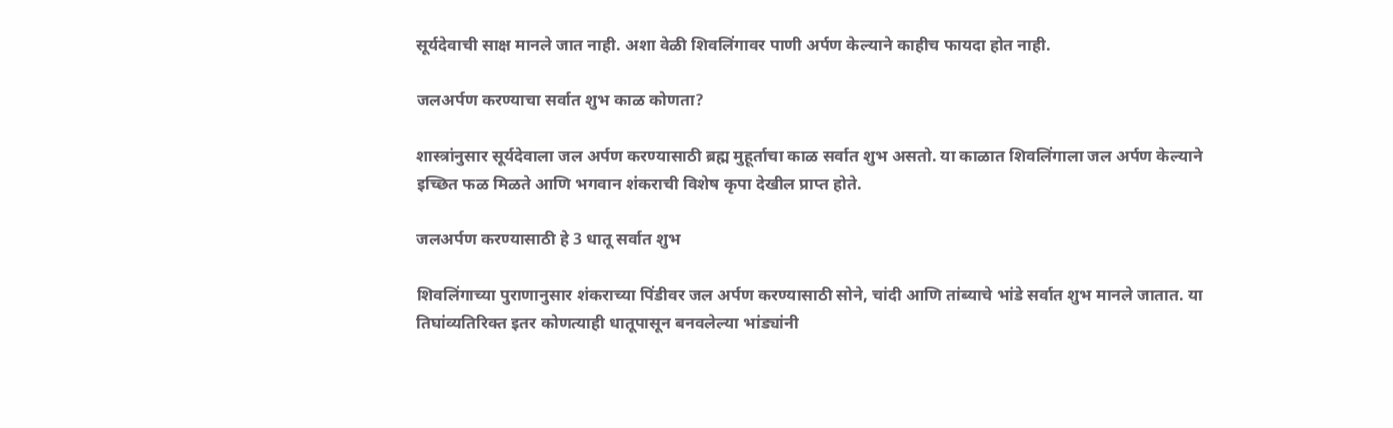सूर्यदेवाची साक्ष मानले जात नाही. अशा वेळी शिवलिंगावर पाणी अर्पण केल्याने काहीच फायदा होत नाही.

जलअर्पण करण्याचा सर्वात शुभ काळ कोणता?

शास्त्रांनुसार सूर्यदेवाला जल अर्पण करण्यासाठी ब्रह्म मुहूर्ताचा काळ सर्वात शुभ असतो. या काळात शिवलिंगाला जल अर्पण केल्याने इच्छित फळ मिळते आणि भगवान शंकराची विशेष कृपा देखील प्राप्त होते.

जलअर्पण करण्यासाठी हे 3 धातू सर्वात शुभ

शिवलिंगाच्या पुराणानुसार शंकराच्या पिंडीवर जल अर्पण करण्यासाठी सोने, चांदी आणि तांब्याचे भांडे सर्वात शुभ मानले जातात. या तिघांव्यतिरिक्त इतर कोणत्याही धातूपासून बनवलेल्या भांड्यांनी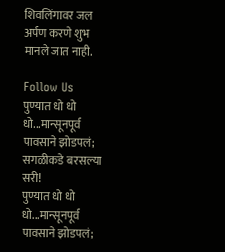शिवलिंगावर जल अर्पण करणे शुभ मानले जात नाही.

Follow Us
पुण्यात धो धो धो...मान्सूनपूर्व पावसाने झोडपलं; सगळीकडे बरसल्या सरी!
पुण्यात धो धो धो...मान्सूनपूर्व पावसाने झोडपलं;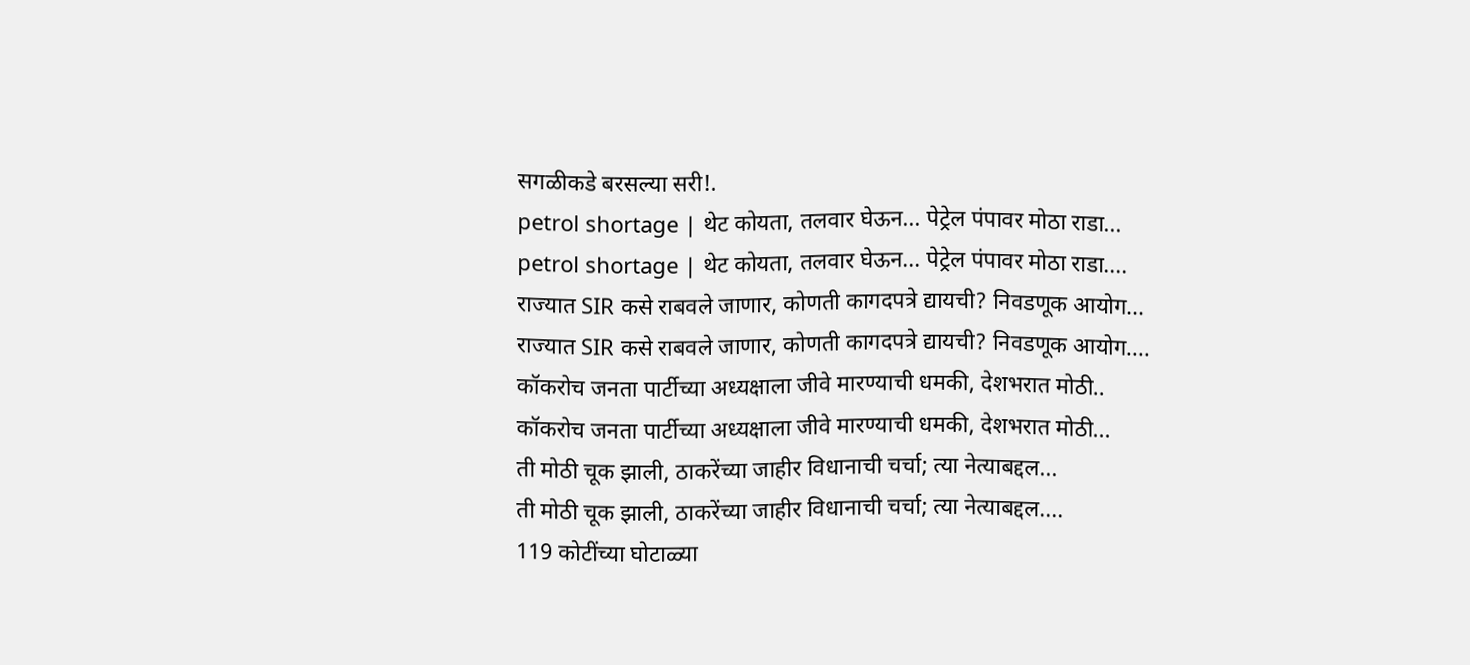सगळीकडे बरसल्या सरी!.
petrol shortage | थेट कोयता, तलवार घेऊन... पेट्रेल पंपावर मोठा राडा...
petrol shortage | थेट कोयता, तलवार घेऊन... पेट्रेल पंपावर मोठा राडा....
राज्यात SIR कसे राबवले जाणार, कोणती कागदपत्रे द्यायची? निवडणूक आयोग...
राज्यात SIR कसे राबवले जाणार, कोणती कागदपत्रे द्यायची? निवडणूक आयोग....
कॉकरोच जनता पार्टीच्या अध्यक्षाला जीवे मारण्याची धमकी, देशभरात मोठी..
कॉकरोच जनता पार्टीच्या अध्यक्षाला जीवे मारण्याची धमकी, देशभरात मोठी...
ती मोठी चूक झाली, ठाकरेंच्या जाहीर विधानाची चर्चा; त्या नेत्याबद्दल...
ती मोठी चूक झाली, ठाकरेंच्या जाहीर विधानाची चर्चा; त्या नेत्याबद्दल....
119 कोटींच्या घोटाळ्या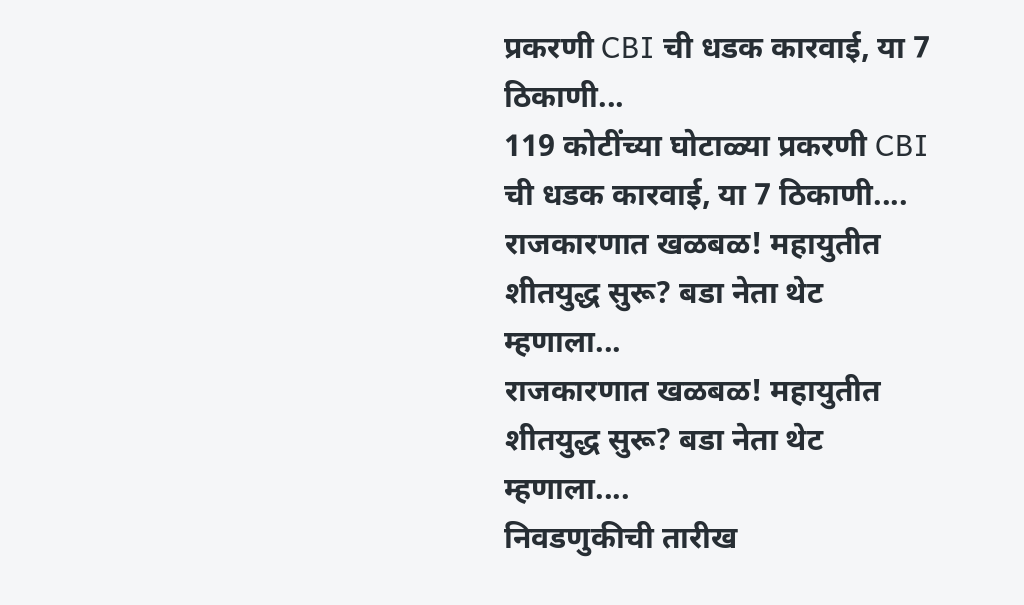प्रकरणी CBI ची धडक कारवाई, या 7 ठिकाणी...
119 कोटींच्या घोटाळ्या प्रकरणी CBI ची धडक कारवाई, या 7 ठिकाणी....
राजकारणात खळबळ! महायुतीत शीतयुद्ध सुरू? बडा नेता थेट म्हणाला...
राजकारणात खळबळ! महायुतीत शीतयुद्ध सुरू? बडा नेता थेट म्हणाला....
निवडणुकीची तारीख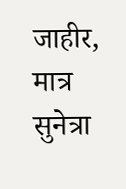जाहीर, मात्र सुनेत्रा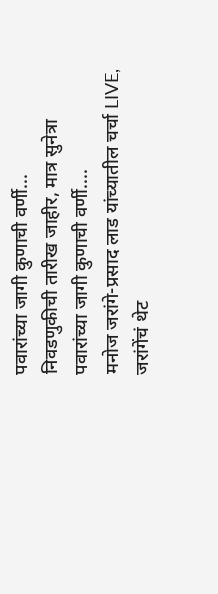पवारांच्या जागी कुणाची वर्णी...
निवडणुकीची तारीख जाहीर, मात्र सुनेत्रा पवारांच्या जागी कुणाची वर्णी....
मनोज जरांगे-प्रसाद लाड यांच्यातील चर्चा LIVE, जरांगेंचं थेट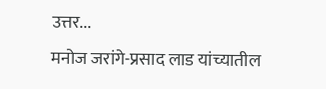उत्तर...
मनोज जरांगे-प्रसाद लाड यांच्यातील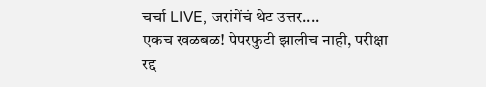चर्चा LIVE, जरांगेंचं थेट उत्तर....
एकच खळबळ! पेपरफुटी झालीच नाही, परीक्षा रद्द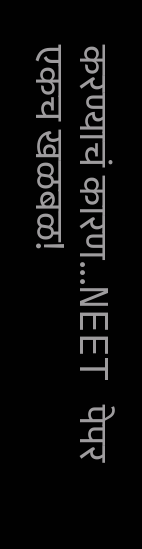करण्याचं कारण...NEET पेपर
एकच खळबळ!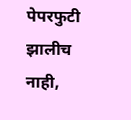पेपरफुटी झालीच नाही,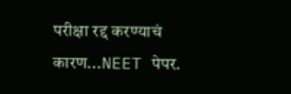परीक्षा रद्द करण्याचं कारण...NEET पेपर.